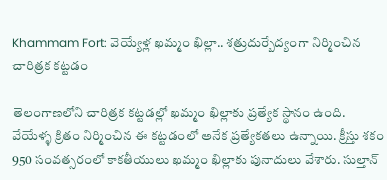Khammam Fort: వెయ్యేళ్ల ఖమ్మం ఖిల్లా.. శత్రుదుర్బేద్యంగా నిర్మించిన చారిత్రక కట్టడం

తెలంగాణలోని చారిత్రక కట్టడల్లో ఖమ్మం ఖిల్లాకు ప్రత్యేక స్థానం ఉంది. వేయేళ్ళ క్రితం నిర్మించిన ఈ కట్టడంలో అనేక ప్రత్యేకతలు ఉన్నాయి. క్రీస్తు శకం 950 సంవత్సరంలో కాకతీయులు ఖమ్మం ఖిల్లాకు పునాదులు వేశారు. సుల్తాన్‌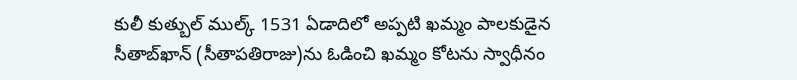కులీ కుత్బుల్‌ ముల్క్‌ 1531 ఏడాదిలో అప్పటి ఖమ్మం పాలకుడైన సీతాబ్‌ఖాన్‌ (సీతాపతిరాజు)ను ఓడించి ఖమ్మం కోటను స్వాధీనం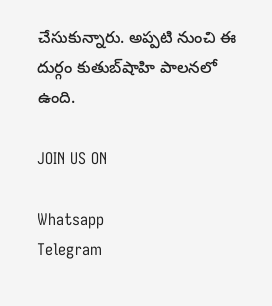చేసుకున్నారు. అప్పటి నుంచి ఈ దుర్గం కుతుబ్‌షాహి పాలనలో ఉంది.

JOIN US ON

Whatsapp
Telegram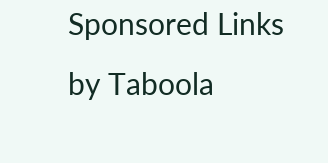Sponsored Links by Taboola